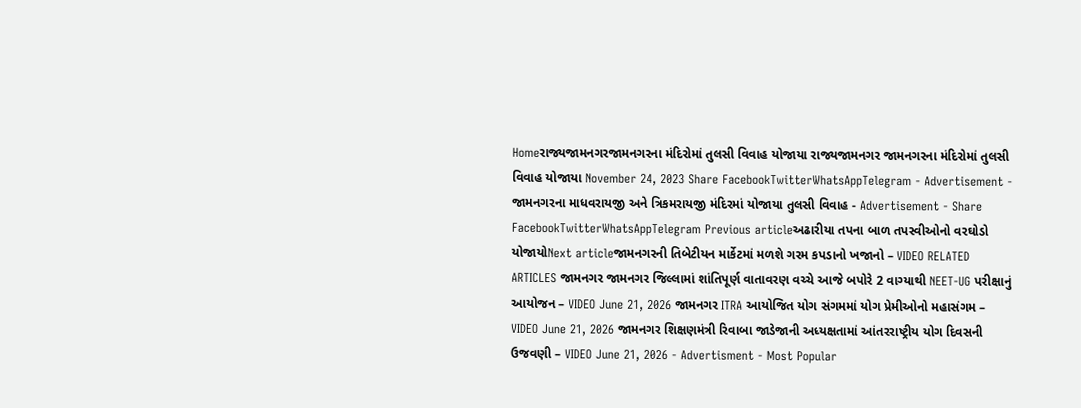Homeરાજ્યજામનગરજામનગરના મંદિરોમાં તુલસી વિવાહ યોજાયા રાજ્યજામનગર જામનગરના મંદિરોમાં તુલસી વિવાહ યોજાયા November 24, 2023 Share FacebookTwitterWhatsAppTelegram - Advertisement - જામનગરના માધવરાયજી અને ત્રિકમરાયજી મંદિરમાં યોજાયા તુલસી વિવાહ - Advertisement - Share FacebookTwitterWhatsAppTelegram Previous articleઅઢારીયા તપના બાળ તપસ્વીઓનો વરઘોડો યોજાયોNext articleજામનગરની તિબેટીયન માર્કેટમાં મળશે ગરમ કપડાનો ખજાનો – VIDEO RELATED ARTICLES જામનગર જામનગર જિલ્લામાં શાંતિપૂર્ણ વાતાવરણ વચ્ચે આજે બપોરે 2 વાગ્યાથી NEET-UG પરીક્ષાનું આયોજન – VIDEO June 21, 2026 જામનગર ITRA આયોજિત યોગ સંગમમાં યોગ પ્રેમીઓનો મહાસંગમ – VIDEO June 21, 2026 જામનગર શિક્ષણમંત્રી રિવાબા જાડેજાની અધ્યક્ષતામાં આંતરરાષ્ટ્રીય યોગ દિવસની ઉજવણી – VIDEO June 21, 2026 - Advertisment - Most Popular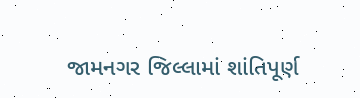જામનગર જિલ્લામાં શાંતિપૂર્ણ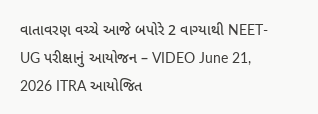વાતાવરણ વચ્ચે આજે બપોરે 2 વાગ્યાથી NEET-UG પરીક્ષાનું આયોજન – VIDEO June 21, 2026 ITRA આયોજિત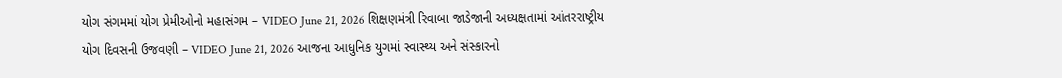યોગ સંગમમાં યોગ પ્રેમીઓનો મહાસંગમ – VIDEO June 21, 2026 શિક્ષણમંત્રી રિવાબા જાડેજાની અધ્યક્ષતામાં આંતરરાષ્ટ્રીય યોગ દિવસની ઉજવણી – VIDEO June 21, 2026 આજના આધુનિક યુગમાં સ્વાસ્થ્ય અને સંસ્કારનો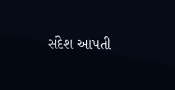સંદેશ આપતી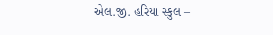એલ.જી. હરિયા સ્કુલ –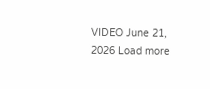VIDEO June 21, 2026 Load more